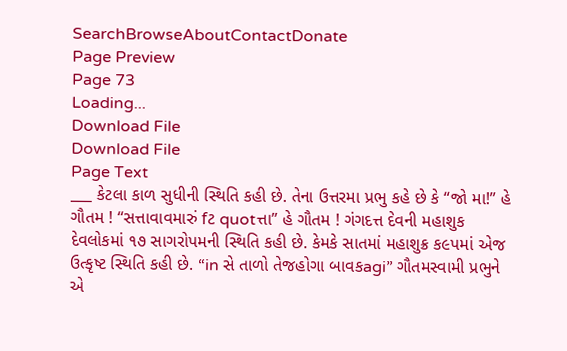SearchBrowseAboutContactDonate
Page Preview
Page 73
Loading...
Download File
Download File
Page Text
___ કેટલા કાળ સુધીની સ્થિતિ કહી છે. તેના ઉત્તરમા પ્રભુ કહે છે કે “જો મા!” હે ગૌતમ ! “સત્તાવાવમારું fટ quotત્તા” હે ગૌતમ ! ગંગદત્ત દેવની મહાશુક દેવલોકમાં ૧૭ સાગરોપમની સ્થિતિ કહી છે. કેમકે સાતમાં મહાશુક્ર ક૯પમાં એજ ઉત્કૃષ્ટ સ્થિતિ કહી છે. “in સે તાળો તેજહોગા બાવકagi” ગૌતમસ્વામી પ્રભુને એ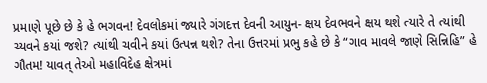પ્રમાણે પૂછે છે કે હે ભગવન! દેવલોકમાં જ્યારે ગંગદત્ત દેવની આયુન- ક્ષય દેવભવને ક્ષય થશે ત્યારે તે ત્યાંથી ચ્યવને કયાં જશે? ત્યાંથી ચવીને કયાં ઉત્પન્ન થશે? તેના ઉત્તરમાં પ્રભુ કહે છે કે “ગાવ માવલે જાણે સિન્નિહિ” હે ગૌતમ! યાવત્ તેઓ મહાવિદેહ ક્ષેત્રમાં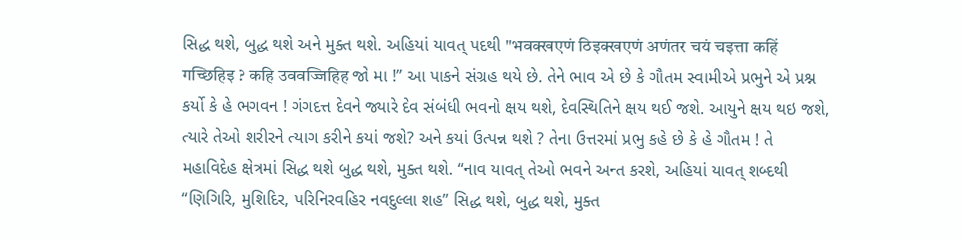સિદ્ધ થશે, બુદ્ધ થશે અને મુક્ત થશે. અહિયાં યાવત્ પદથી "भवक्खएणं ठिइक्खएणं अणंतर चयं चइत्ता कहिं गच्छिहिइ ? कहि उववज्जिहिह જો મા !” આ પાકને સંગ્રહ થયે છે. તેને ભાવ એ છે કે ગૌતમ સ્વામીએ પ્રભુને એ પ્રશ્ન કર્યો કે હે ભગવન ! ગંગદત્ત દેવને જ્યારે દેવ સંબંધી ભવનો ક્ષય થશે, દેવસ્થિતિને ક્ષય થઈ જશે. આયુને ક્ષય થઇ જશે, ત્યારે તેઓ શરીરને ત્યાગ કરીને કયાં જશે? અને કયાં ઉત્પન્ન થશે ? તેના ઉત્તરમાં પ્રભુ કહે છે કે હે ગૌતમ ! તે મહાવિદેહ ક્ષેત્રમાં સિદ્ધ થશે બુદ્ધ થશે, મુક્ત થશે. “નાવ યાવત્ તેઓ ભવને અન્ત કરશે, અહિયાં યાવત્ શબ્દથી “ણિગિરિ, મુશિદિર, પરિનિરવહિર નવદુલ્લા શહ” સિદ્ધ થશે, બુદ્ધ થશે, મુક્ત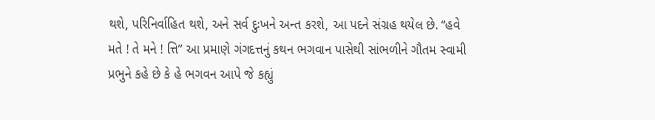થશે, પરિનિર્વાહિત થશે, અને સર્વ દુઃખને અન્ત કરશે, આ પદને સંગ્રહ થયેલ છે. “હવે મતે ! તે મને ! ત્તિ” આ પ્રમાણે ગંગદત્તનું કથન ભગવાન પાસેથી સાંભળીને ગૌતમ સ્વામી પ્રભુને કહે છે કે હે ભગવન આપે જે કહ્યું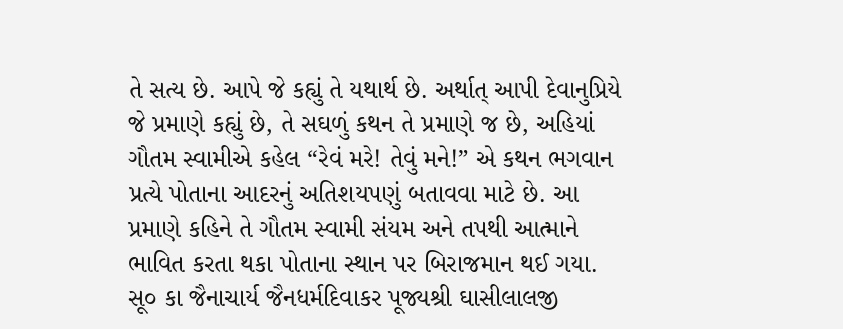તે સત્ય છે. આપે જે કહ્યું તે યથાર્થ છે. અર્થાત્ આપી દેવાનુપ્રિયે જે પ્રમાણે કહ્યું છે, તે સઘળું કથન તે પ્રમાણે જ છે, અહિયાં ગૌતમ સ્વામીએ કહેલ “રેવં મરે! તેવું મને!” એ કથન ભગવાન પ્રત્યે પોતાના આદરનું અતિશયપણું બતાવવા માટે છે. આ પ્રમાણે કહિને તે ગૌતમ સ્વામી સંયમ અને તપથી આત્માને ભાવિત કરતા થકા પોતાના સ્થાન પર બિરાજમાન થઈ ગયા. સૂ૦ કા જૈનાચાર્ય જૈનધર્મદિવાકર પૂજ્યશ્રી ઘાસીલાલજી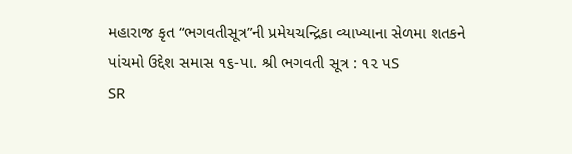મહારાજ કૃત “ભગવતીસૂત્ર”ની પ્રમેયચન્દ્રિકા વ્યાખ્યાના સેળમા શતકને પાંચમો ઉદ્દેશ સમાસ ૧૬-પા. શ્રી ભગવતી સૂત્ર : ૧૨ પS
SR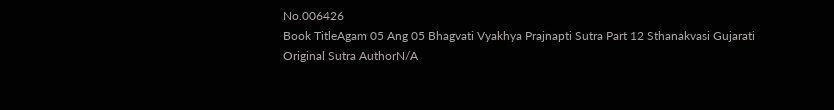No.006426
Book TitleAgam 05 Ang 05 Bhagvati Vyakhya Prajnapti Sutra Part 12 Sthanakvasi Gujarati
Original Sutra AuthorN/A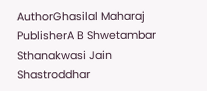AuthorGhasilal Maharaj
PublisherA B Shwetambar Sthanakwasi Jain Shastroddhar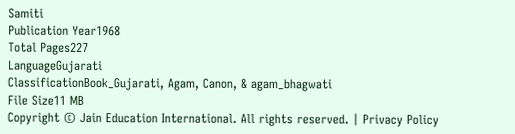Samiti
Publication Year1968
Total Pages227
LanguageGujarati
ClassificationBook_Gujarati, Agam, Canon, & agam_bhagwati
File Size11 MB
Copyright © Jain Education International. All rights reserved. | Privacy Policy